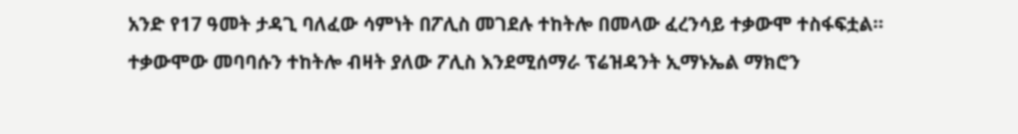አንድ የ17 ዓመት ታዳጊ ባለፈው ሳምነት በፖሊስ መገደሉ ተከትሎ በመላው ፈረንሳይ ተቃውሞ ተስፋፍቷል። ተቃውሞው መባባሱን ተከትሎ ብዛት ያለው ፖሊስ እንደሚሰማራ ፕሬዝዳንት ኢማኑኤል ማክሮን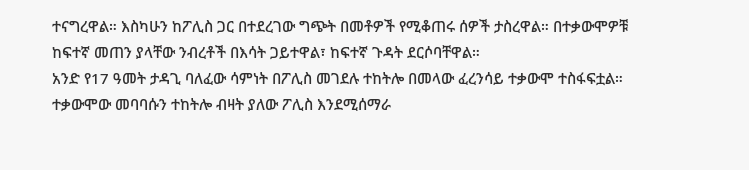ተናግረዋል። እስካሁን ከፖሊስ ጋር በተደረገው ግጭት በመቶዎች የሚቆጠሩ ሰዎች ታስረዋል። በተቃውሞዎቹ ከፍተኛ መጠን ያላቸው ንብረቶች በእሳት ጋይተዋል፣ ከፍተኛ ጉዳት ደርሶባቸዋል።
አንድ የ17 ዓመት ታዳጊ ባለፈው ሳምነት በፖሊስ መገደሉ ተከትሎ በመላው ፈረንሳይ ተቃውሞ ተስፋፍቷል። ተቃውሞው መባባሱን ተከትሎ ብዛት ያለው ፖሊስ እንደሚሰማራ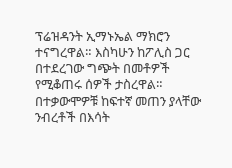ፕሬዝዳንት ኢማኑኤል ማክሮን ተናግረዋል። እስካሁን ከፖሊስ ጋር በተደረገው ግጭት በመቶዎች የሚቆጠሩ ሰዎች ታስረዋል። በተቃውሞዎቹ ከፍተኛ መጠን ያላቸው ንብረቶች በእሳት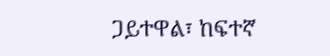ጋይተዋል፣ ከፍተኛ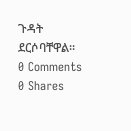ጉዳት ደርሶባቸዋል።
0 Comments
0 Shares